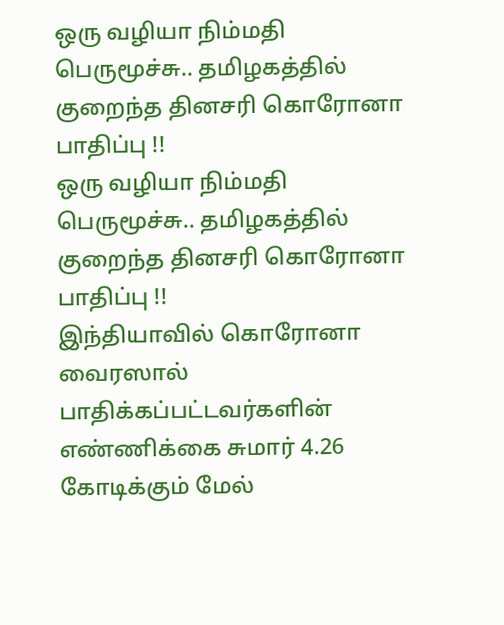ஒரு வழியா நிம்மதி பெருமூச்சு.. தமிழகத்தில் குறைந்த தினசரி கொரோனா பாதிப்பு !!
ஒரு வழியா நிம்மதி பெருமூச்சு.. தமிழகத்தில் குறைந்த தினசரி கொரோனா பாதிப்பு !!
இந்தியாவில் கொரோனா வைரஸால் பாதிக்கப்பட்டவர்களின் எண்ணிக்கை சுமார் 4.26 கோடிக்கும் மேல்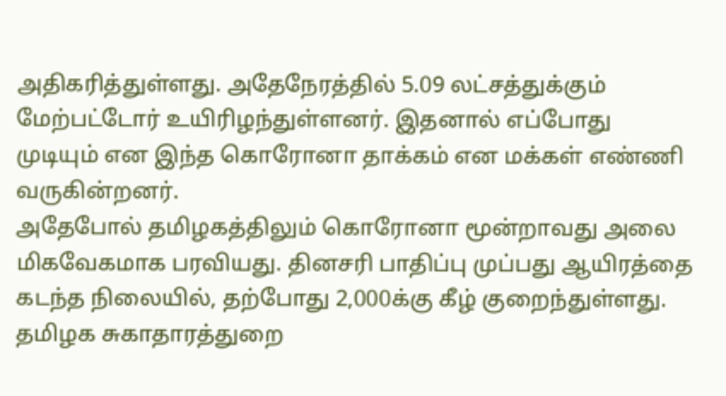அதிகரித்துள்ளது. அதேநேரத்தில் 5.09 லட்சத்துக்கும் மேற்பட்டோர் உயிரிழந்துள்ளனர். இதனால் எப்போது முடியும் என இந்த கொரோனா தாக்கம் என மக்கள் எண்ணி வருகின்றனர்.
அதேபோல் தமிழகத்திலும் கொரோனா மூன்றாவது அலை மிகவேகமாக பரவியது. தினசரி பாதிப்பு முப்பது ஆயிரத்தை கடந்த நிலையில், தற்போது 2,000க்கு கீழ் குறைந்துள்ளது.
தமிழக சுகாதாரத்துறை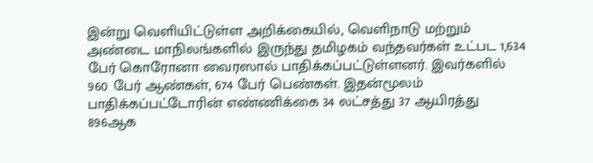இன்று வெளியிட்டுள்ள அறிக்கையில், வெளிநாடு மற்றும் அண்டை மாநிலங்களில் இருந்து தமிழகம் வந்தவர்கள் உட்பட 1,634 பேர் கொரோனா வைரஸால் பாதிக்கப்பட்டுள்ளனர். இவர்களில் 960 பேர் ஆண்கள், 674 பேர் பெண்கள். இதன்மூலம் பாதிக்கப்பட்டோரின் எண்ணிக்கை 34 லட்சத்து 37 ஆயிரத்து 896ஆக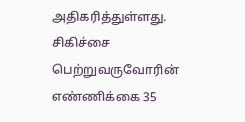அதிகரித்துள்ளது.
சிகிச்சை பெற்றுவருவோரின் எண்ணிக்கை 35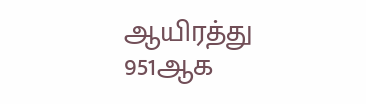ஆயிரத்து 951ஆக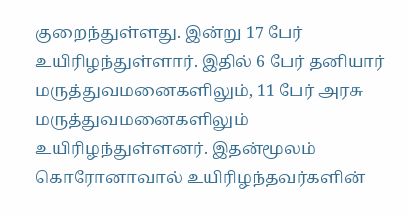குறைந்துள்ளது. இன்று 17 பேர் உயிரிழந்துள்ளார். இதில் 6 பேர் தனியார் மருத்துவமனைகளிலும், 11 பேர் அரசு மருத்துவமனைகளிலும் உயிரிழந்துள்ளனர். இதன்மூலம் கொரோனாவால் உயிரிழந்தவர்களின்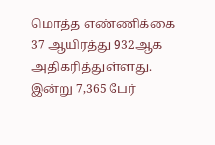மொத்த எண்ணிக்கை 37 ஆயிரத்து 932ஆக அதிகரித்துள்ளது.
இன்று 7,365 பேர்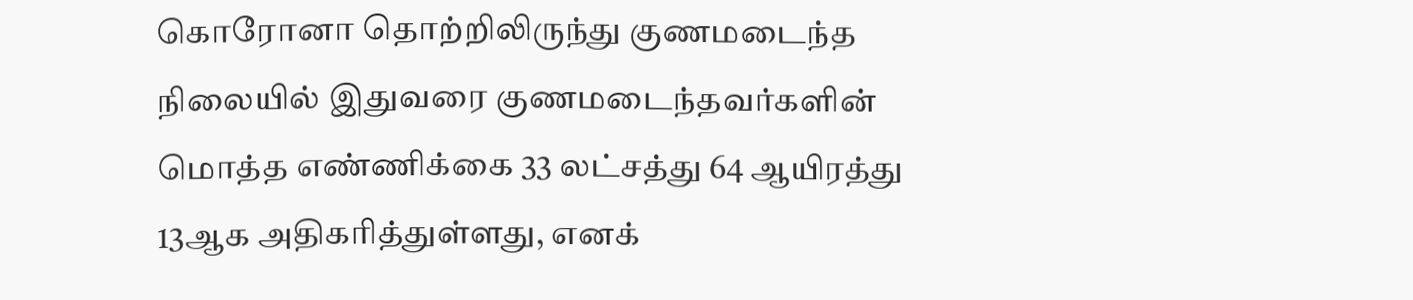கொரோனா தொற்றிலிருந்து குணமடைந்த நிலையில் இதுவரை குணமடைந்தவர்களின் மொத்த எண்ணிக்கை 33 லட்சத்து 64 ஆயிரத்து 13ஆக அதிகரித்துள்ளது, எனக்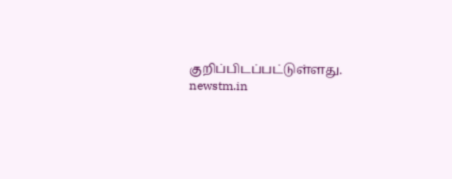குறிப்பிடப்பட்டுள்ளது.
newstm.in